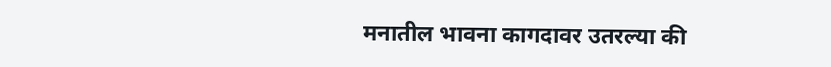मनातील भावना कागदावर उतरल्या की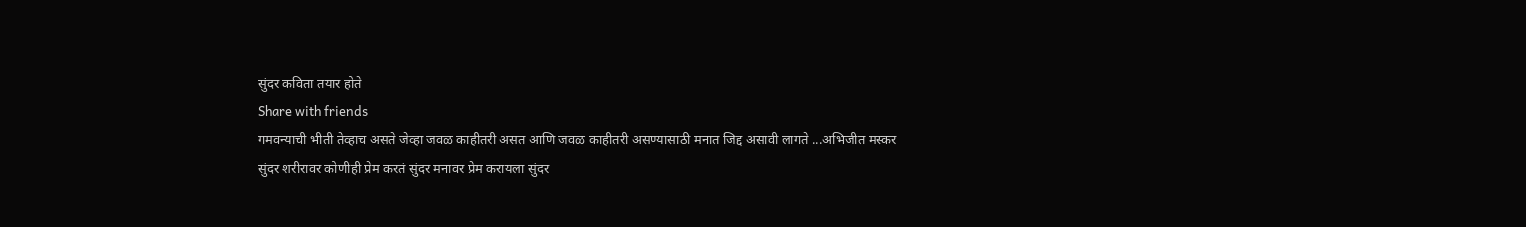सुंदर कविता तयार होते
Share with friends
गमवन्याची भीती तेव्हाच असते जेव्हा जवळ काहीतरी असत आणि जवळ काहीतरी असण्यासाठी मनात जिद्द असावी लागते ...अभिजीत मस्कर
सुंदर शरीरावर कोणीही प्रेम करतं सुंदर मनावर प्रेम करायला सुंदर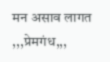मन असाव लागत ,,,प्रेमगंध,,,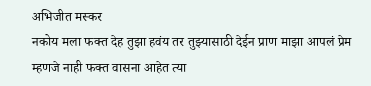अभिजीत मस्कर
नकोय मला फक्त देह तुझा हवंय तर तुझ्यासाठी देईन प्राण माझा आपलं प्रेम म्हणजे नाही फक्त वासना आहेत त्या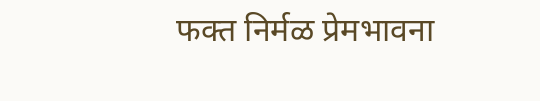फक्त निर्मळ प्रेमभावना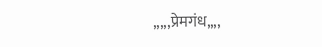,,,,,प्रेमगंध,,,,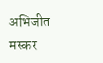अभिजीत मस्कर